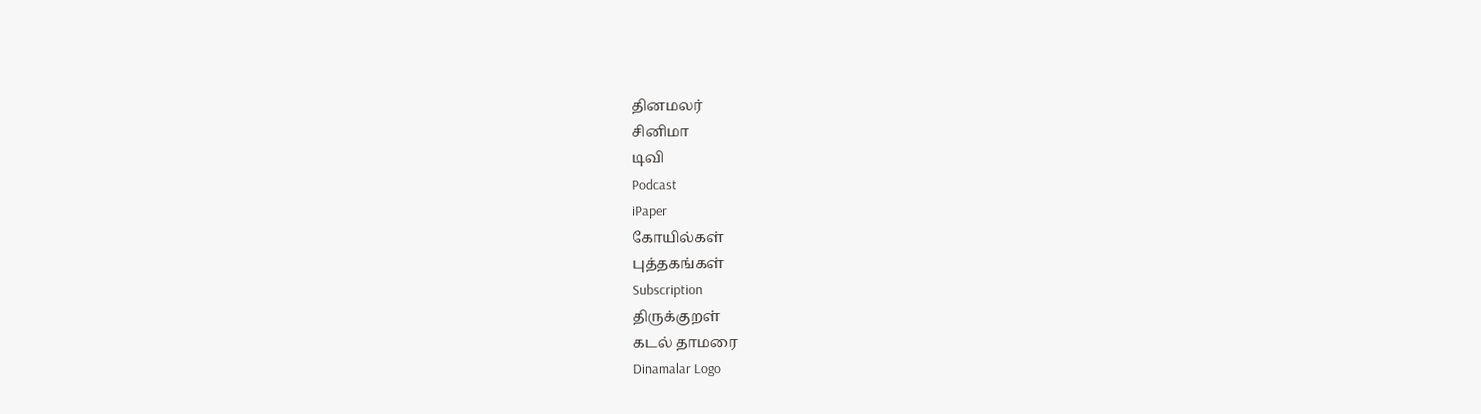தினமலர்
சினிமா
டிவி
Podcast
iPaper
கோயில்கள்
புத்தகங்கள்
Subscription
திருக்குறள்
கடல் தாமரை
Dinamalar Logo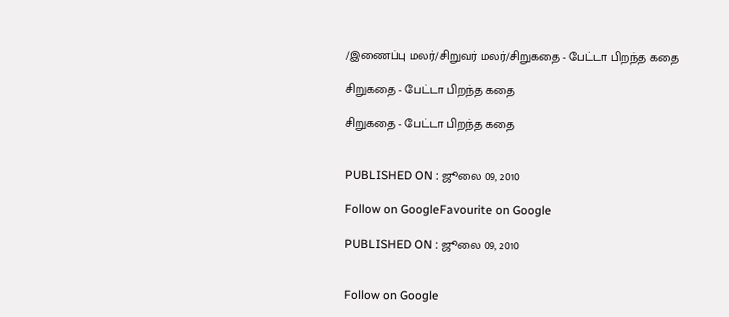/இணைப்பு மலர்/சிறுவர் மலர்/சிறுகதை - பேட்டா பிறந்த கதை

சிறுகதை - பேட்டா பிறந்த கதை

சிறுகதை - பேட்டா பிறந்த கதை


PUBLISHED ON : ஜூலை 09, 2010

Follow on GoogleFavourite on Google

PUBLISHED ON : ஜூலை 09, 2010


Follow on Google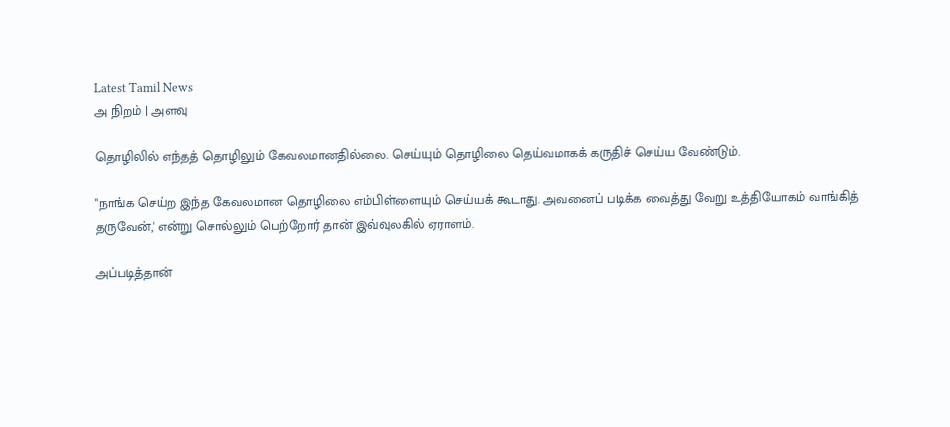Latest Tamil News
அ நிறம் | அளவு

தொழிலில் எந்தத் தொழிலும் கேவலமானதில்லை. செய்யும் தொழிலை தெய்வமாகக் கருதிச் செய்ய வேண்டும்.

"நாங்க செய்ற இந்த கேவலமான தொழிலை எம்பிள்ளையும் செய்யக் கூடாது. அவனைப் படிக்க வைத்து வேறு உத்தியோகம் வாங்கித் தருவேன்,' என்று சொல்லும் பெற்றோர் தான் இவ்வுலகில் ஏராளம்.

அப்படித்தான்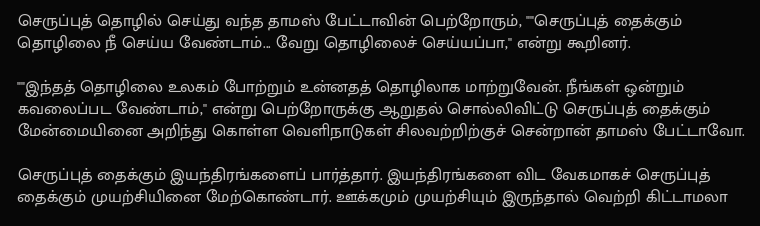செருப்புத் தொழில் செய்து வந்த தாமஸ் பேட்டாவின் பெற்றோரும், ""செருப்புத் தைக்கும் தொழிலை நீ செய்ய வேண்டாம்... வேறு தொழிலைச் செய்யப்பா,'' என்று கூறினர்.

""இந்தத் தொழிலை உலகம் போற்றும் உன்னதத் தொழிலாக மாற்றுவேன். நீங்கள் ஒன்றும் கவலைப்பட வேண்டாம்,'' என்று பெற்றோருக்கு ஆறுதல் சொல்லிவிட்டு செருப்புத் தைக்கும் மேன்மையினை அறிந்து கொள்ள வெளிநாடுகள் சிலவற்றிற்குச் சென்றான் தாமஸ் பேட்டாவோ.

செருப்புத் தைக்கும் இயந்திரங்களைப் பார்த்தார். இயந்திரங்களை விட வேகமாகச் செருப்புத் தைக்கும் முயற்சியினை மேற்கொண்டார். ஊக்கமும் முயற்சியும் இருந்தால் வெற்றி கிட்டாமலா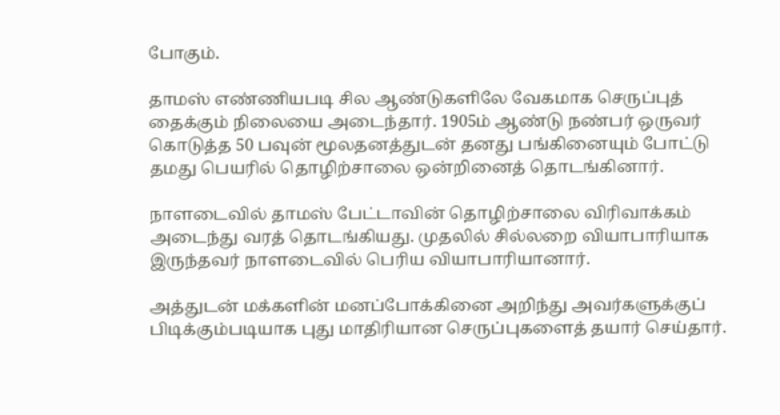போகும்.

தாமஸ் எண்ணியபடி சில ஆண்டுகளிலே வேகமாக செருப்புத் தைக்கும் நிலையை அடைந்தார். 1905ம் ஆண்டு நண்பர் ஒருவர் கொடுத்த 50 பவுன் மூலதனத்துடன் தனது பங்கினையும் போட்டு தமது பெயரில் தொழிற்சாலை ஒன்றினைத் தொடங்கினார்.

நாளடைவில் தாமஸ் பேட்டாவின் தொழிற்சாலை விரிவாக்கம் அடைந்து வரத் தொடங்கியது. முதலில் சில்லறை வியாபாரியாக இருந்தவர் நாளடைவில் பெரிய வியாபாரியானார்.

அத்துடன் மக்களின் மனப்போக்கினை அறிந்து அவர்களுக்குப் பிடிக்கும்படியாக புது மாதிரியான செருப்புகளைத் தயார் செய்தார்.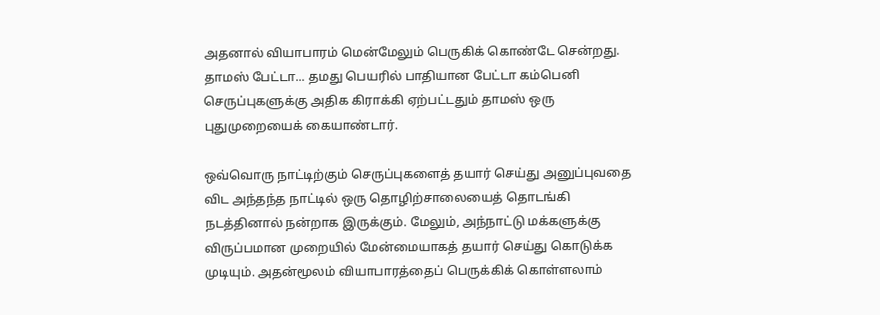அதனால் வியாபாரம் மென்மேலும் பெருகிக் கொண்டே சென்றது. தாமஸ் பேட்டா... தமது பெயரில் பாதியான பேட்டா கம்பெனி செருப்புகளுக்கு அதிக கிராக்கி ஏற்பட்டதும் தாமஸ் ஒரு புதுமுறையைக் கையாண்டார்.

ஒவ்வொரு நாட்டிற்கும் செருப்புகளைத் தயார் செய்து அனுப்புவதை விட அந்தந்த நாட்டில் ஒரு தொழிற்சாலையைத் தொடங்கி நடத்தினால் நன்றாக இருக்கும். மேலும், அந்நாட்டு மக்களுக்கு விருப்பமான முறையில் மேன்மையாகத் தயார் செய்து கொடுக்க முடியும். அதன்மூலம் வியாபாரத்தைப் பெருக்கிக் கொள்ளலாம்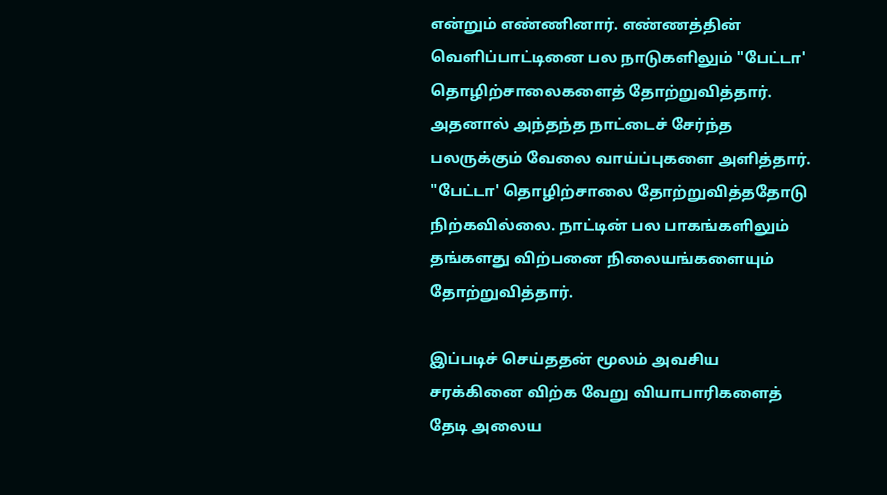என்றும் எண்ணினார். எண்ணத்தின் வெளிப்பாட்டினை பல நாடுகளிலும் "பேட்டா'  தொழிற்சாலைகளைத் தோற்றுவித்தார். அதனால் அந்தந்த நாட்டைச் சேர்ந்த பலருக்கும் வேலை வாய்ப்புகளை அளித்தார். "பேட்டா' தொழிற்சாலை தோற்றுவித்ததோடு நிற்கவில்லை. நாட்டின் பல பாகங்களிலும் தங்களது விற்பனை நிலையங்களையும் தோற்றுவித்தார்.

இப்படிச் செய்ததன் மூலம் அவசிய சரக்கினை விற்க வேறு வியாபாரிகளைத் தேடி அலைய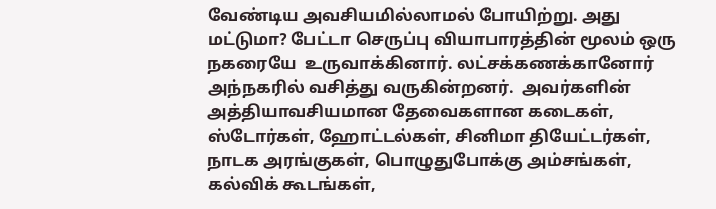வேண்டிய அவசியமில்லாமல் போயிற்று. அது மட்டுமா? பேட்டா செருப்பு வியாபாரத்தின் மூலம் ஒரு நகரையே  உருவாக்கினார். லட்சக்கணக்கானோர் அந்நகரில் வசித்து வருகின்றனர்.  அவர்களின் அத்தியாவசியமான தேவைகளான கடைகள், ஸ்டோர்கள், ஹோட்டல்கள், சினிமா தியேட்டர்கள், நாடக அரங்குகள், பொழுதுபோக்கு அம்சங்கள், கல்விக் கூடங்கள்,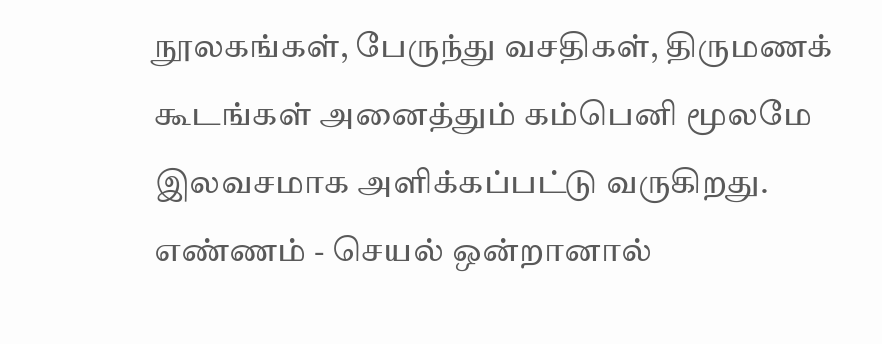நூலகங்கள், பேருந்து வசதிகள், திருமணக் கூடங்கள் அனைத்தும் கம்பெனி மூலமே இலவசமாக அளிக்கப்பட்டு வருகிறது. எண்ணம் - செயல் ஒன்றானால்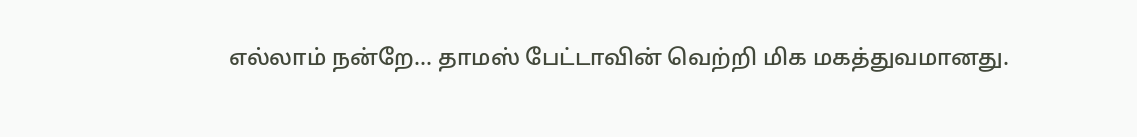எல்லாம் நன்றே... தாமஸ் பேட்டாவின் வெற்றி மிக மகத்துவமானது.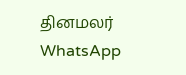தினமலர் WhatsApp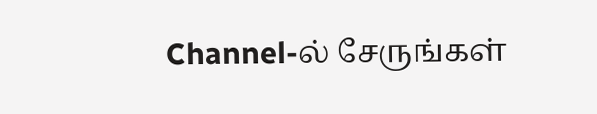Channel-ல் சேருங்கள்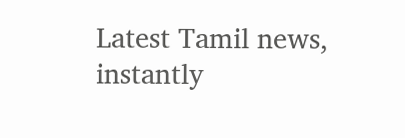Latest Tamil news, instantly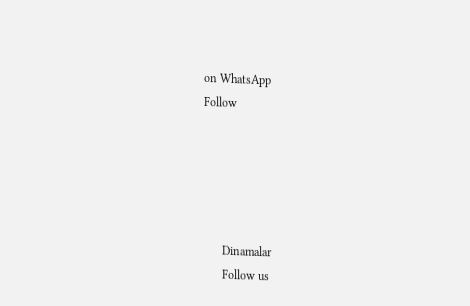on WhatsApp
Follow





      Dinamalar
      Follow us